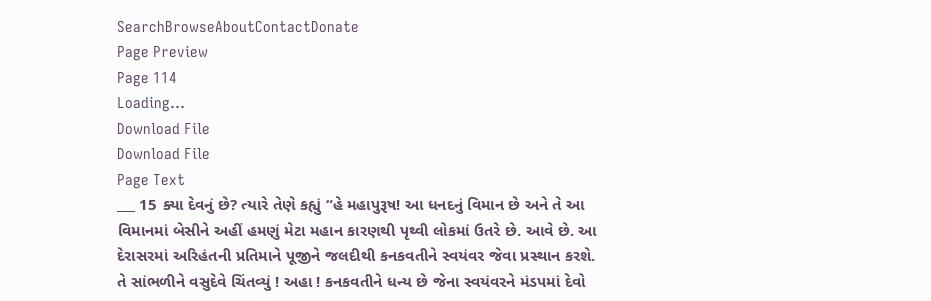SearchBrowseAboutContactDonate
Page Preview
Page 114
Loading...
Download File
Download File
Page Text
___ 15 ક્યા દેવનું છે? ત્યારે તેણે કહ્યું “હે મહાપુરૂષ! આ ધનદનું વિમાન છે અને તે આ વિમાનમાં બેસીને અહીં હમણું મેટા મહાન કારણથી પૃથ્વી લોકમાં ઉતરે છે. આવે છે. આ દેરાસરમાં અરિહંતની પ્રતિમાને પૂજીને જલદીથી કનકવતીને સ્વયંવર જેવા પ્રસ્થાન કરશે. તે સાંભળીને વસુદેવે ચિંતવ્યું ! અહા ! કનકવતીને ધન્ય છે જેના સ્વયંવરને મંડપમાં દેવો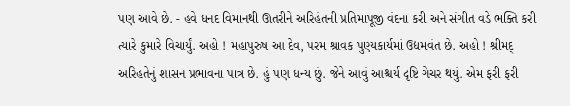પણ આવે છે. - હવે ધનદ વિમાનથી ઊતરીને અરિહંતની પ્રતિમાપૂજી વંદના કરી અને સંગીત વડે ભક્તિ કરી ત્યારે કુમારે વિચાર્યું. અહો ! મહાપુરુષ આ દેવ, પરમ શ્રાવક પુણ્યકાર્યમાં ઉદ્યમવંત છે. અહો ! શ્રીમદ્ અરિહતેનું શાસન પ્રભાવના પાત્ર છે. હું પણ ધન્ય છું. જેને આવું આશ્ચર્ય દૃષ્ટિ ગેચર થયું. એમ ફરી ફરી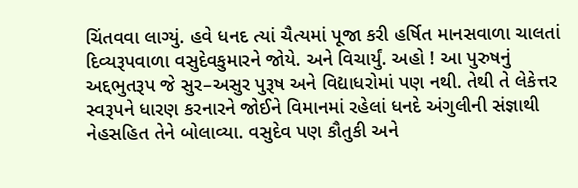ચિંતવવા લાગ્યું. હવે ધનદ ત્યાં ચૈત્યમાં પૂજા કરી હર્ષિત માનસવાળા ચાલતાં દિવ્યરૂપવાળા વસુદેવકુમારને જોયે. અને વિચાર્યું. અહો ! આ પુરુષનું અદ્દભુતરૂપ જે સુર–અસુર પુરૂષ અને વિદ્યાધરોમાં પણ નથી. તેથી તે લેકેત્તર સ્વરૂપને ધારણ કરનારને જોઈને વિમાનમાં રહેલાં ધનદે અંગુલીની સંજ્ઞાથી નેહસહિત તેને બોલાવ્યા. વસુદેવ પણ કૌતુકી અને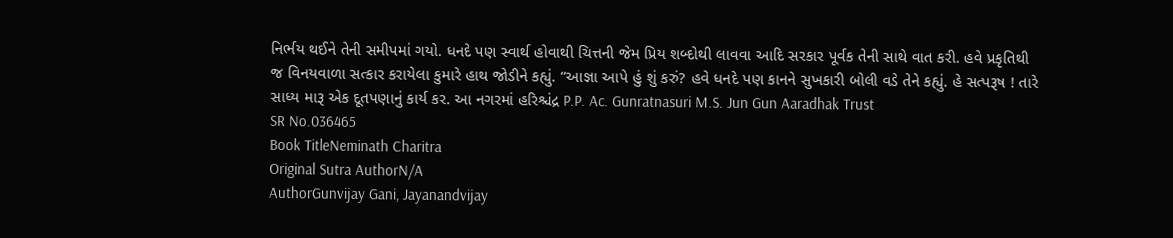નિર્ભય થઈને તેની સમીપમાં ગયો. ધનદે પણ સ્વાર્થ હોવાથી ચિત્તની જેમ પ્રિય શબ્દોથી લાવવા આદિ સરકાર પૂર્વક તેની સાથે વાત કરી. હવે પ્રકૃતિથી જ વિનયવાળા સત્કાર કરાયેલા કુમારે હાથ જોડીને કહ્યું. “આજ્ઞા આપે હું શું કરું? હવે ધનદે પણ કાનને સુખકારી બોલી વડે તેને કહ્યું. હે સત્પરૂષ ! તારે સાધ્ય મારૂ એક દૂતપણાનું કાર્ય કર. આ નગરમાં હરિશ્ચંદ્ર P.P. Ac. Gunratnasuri M.S. Jun Gun Aaradhak Trust
SR No.036465
Book TitleNeminath Charitra
Original Sutra AuthorN/A
AuthorGunvijay Gani, Jayanandvijay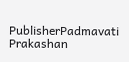PublisherPadmavati Prakashan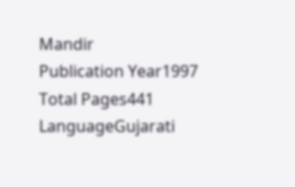Mandir
Publication Year1997
Total Pages441
LanguageGujarati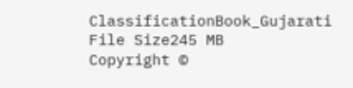ClassificationBook_Gujarati
File Size245 MB
Copyright ©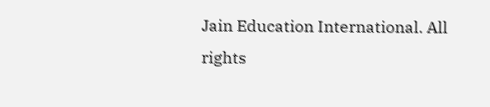Jain Education International. All rights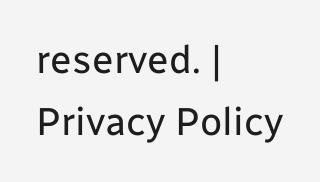reserved. | Privacy Policy